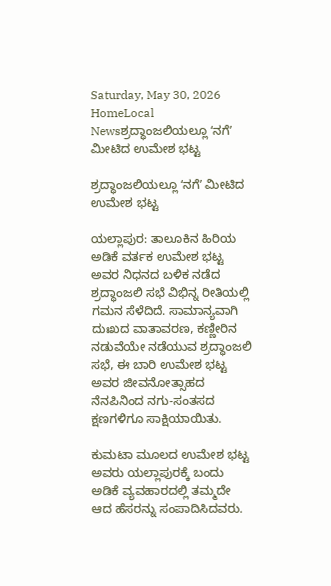Saturday, May 30, 2026
HomeLocal Newsಶ್ರದ್ಧಾಂಜಲಿಯಲ್ಲೂ ʻನಗೆʼ ಮೀಟಿದ ಉಮೇಶ ಭಟ್ಟ

ಶ್ರದ್ಧಾಂಜಲಿಯಲ್ಲೂ ʻನಗೆʼ ಮೀಟಿದ ಉಮೇಶ ಭಟ್ಟ

ಯಲ್ಲಾಪುರ: ತಾಲೂಕಿನ ಹಿರಿಯ ಅಡಿಕೆ ವರ್ತಕ ಉಮೇಶ ಭಟ್ಟ ಅವರ ನಿಧನದ ಬಳಿಕ ನಡೆದ ಶ್ರದ್ಧಾಂಜಲಿ ಸಭೆ ವಿಭಿನ್ನ ರೀತಿಯಲ್ಲಿ ಗಮನ ಸೆಳೆದಿದೆ. ಸಾಮಾನ್ಯವಾಗಿ ದುಃಖದ ವಾತಾವರಣ, ಕಣ್ಣೀರಿನ ನಡುವೆಯೇ ನಡೆಯುವ ಶ್ರದ್ಧಾಂಜಲಿ ಸಭೆ, ಈ ಬಾರಿ ಉಮೇಶ ಭಟ್ಟ ಅವರ ಜೀವನೋತ್ಸಾಹದ ನೆನಪಿನಿಂದ ನಗು-ಸಂತಸದ ಕ್ಷಣಗಳಿಗೂ ಸಾಕ್ಷಿಯಾಯಿತು.

ಕುಮಟಾ ಮೂಲದ ಉಮೇಶ ಭಟ್ಟ ಅವರು ಯಲ್ಲಾಪುರಕ್ಕೆ ಬಂದು ಅಡಿಕೆ ವ್ಯವಹಾರದಲ್ಲಿ ತಮ್ಮದೇ ಆದ ಹೆಸರನ್ನು ಸಂಪಾದಿಸಿದವರು.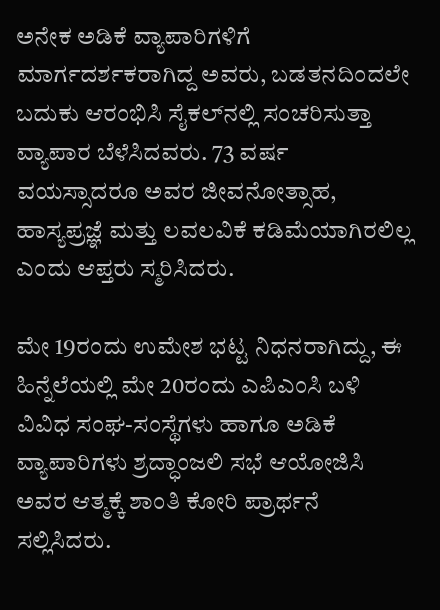ಅನೇಕ ಅಡಿಕೆ ವ್ಯಾಪಾರಿಗಳಿಗೆ ಮಾರ್ಗದರ್ಶಕರಾಗಿದ್ದ ಅವರು, ಬಡತನದಿಂದಲೇ ಬದುಕು ಆರಂಭಿಸಿ ಸೈಕಲ್‌ನಲ್ಲಿ ಸಂಚರಿಸುತ್ತಾ ವ್ಯಾಪಾರ ಬೆಳೆಸಿದವರು. 73 ವರ್ಷ ವಯಸ್ಸಾದರೂ ಅವರ ಜೀವನೋತ್ಸಾಹ, ಹಾಸ್ಯಪ್ರಜ್ಞೆ ಮತ್ತು ಲವಲವಿಕೆ ಕಡಿಮೆಯಾಗಿರಲಿಲ್ಲ ಎಂದು ಆಪ್ತರು ಸ್ಮರಿಸಿದರು.

ಮೇ 19ರಂದು ಉಮೇಶ ಭಟ್ಟ ನಿಧನರಾಗಿದ್ದು, ಈ ಹಿನ್ನೆಲೆಯಲ್ಲಿ ಮೇ 20ರಂದು ಎಪಿಎಂಸಿ ಬಳಿ ವಿವಿಧ ಸಂಘ-ಸಂಸ್ಥೆಗಳು ಹಾಗೂ ಅಡಿಕೆ ವ್ಯಾಪಾರಿಗಳು ಶ್ರದ್ಧಾಂಜಲಿ ಸಭೆ ಆಯೋಜಿಸಿ ಅವರ ಆತ್ಮಕ್ಕೆ ಶಾಂತಿ ಕೋರಿ ಪ್ರಾರ್ಥನೆ ಸಲ್ಲಿಸಿದರು.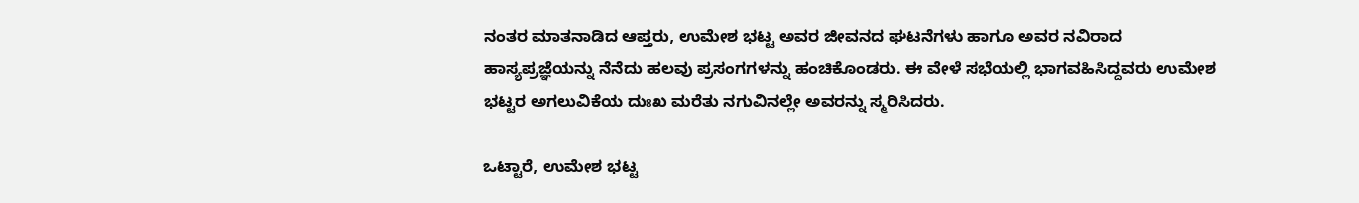ನಂತರ ಮಾತನಾಡಿದ ಆಪ್ತರು, ಉಮೇಶ ಭಟ್ಟ ಅವರ ಜೀವನದ ಘಟನೆಗಳು ಹಾಗೂ ಅವರ ನವಿರಾದ ಹಾಸ್ಯಪ್ರಜ್ಞೆಯನ್ನು ನೆನೆದು ಹಲವು ಪ್ರಸಂಗಗಳನ್ನು ಹಂಚಿಕೊಂಡರು. ಈ ವೇಳೆ ಸಭೆಯಲ್ಲಿ ಭಾಗವಹಿಸಿದ್ದವರು ಉಮೇಶ ಭಟ್ಟರ ಅಗಲುವಿಕೆಯ ದುಃಖ ಮರೆತು ನಗುವಿನಲ್ಲೇ ಅವರನ್ನು ಸ್ಮರಿಸಿದರು.

ಒಟ್ಟಾರೆ, ಉಮೇಶ ಭಟ್ಟ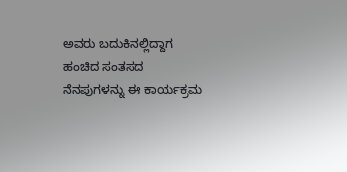ಅವರು ಬದುಕಿನಲ್ಲಿದ್ದಾಗ ಹಂಚಿದ ಸಂತಸದ ನೆನಪುಗಳನ್ನು ಈ ಕಾರ್ಯಕ್ರಮ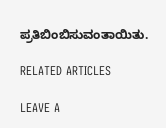ಪ್ರತಿಬಿಂಬಿಸುವಂತಾಯಿತು.

RELATED ARTICLES

LEAVE A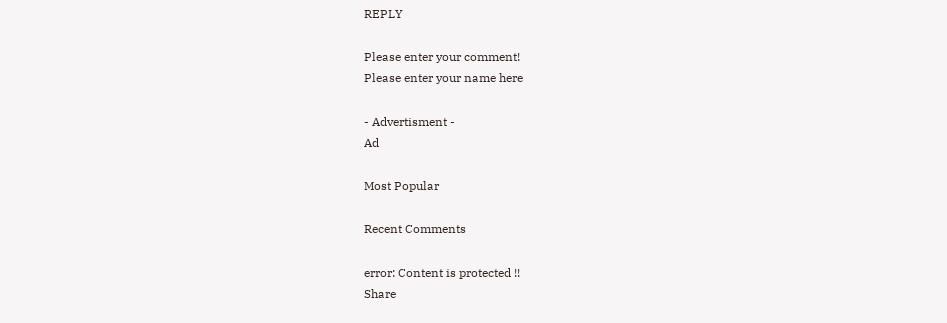REPLY

Please enter your comment!
Please enter your name here

- Advertisment -
Ad

Most Popular

Recent Comments

error: Content is protected !!
Share